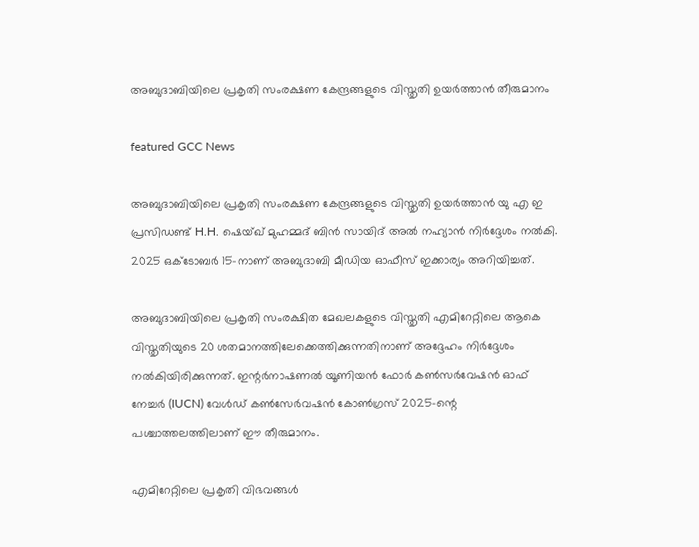അബുദാബിയിലെ പ്രകൃതി സംരക്ഷണ കേന്ദ്രങ്ങളുടെ വിസ്തൃതി ഉയർത്താൻ തീരുമാനം

featured GCC News

അബുദാബിയിലെ പ്രകൃതി സംരക്ഷണ കേന്ദ്രങ്ങളുടെ വിസ്തൃതി ഉയർത്താൻ യു എ ഇ പ്രസിഡണ്ട് H.H. ഷെയ്ഖ് മുഹമ്മദ് ബിൻ സായിദ് അൽ നഹ്യാൻ നിർദ്ദേശം നൽകി. 2025 ഒക്ടോബർ 15-നാണ് അബുദാബി മീഡിയ ഓഫീസ് ഇക്കാര്യം അറിയിച്ചത്.

അബുദാബിയിലെ പ്രകൃതി സംരക്ഷിത മേഖലകളുടെ വിസ്തൃതി എമിറേറ്റിലെ ആകെ വിസ്തൃതിയുടെ 20 ശതമാനത്തിലേക്കെത്തിക്കുന്നതിനാണ് അദ്ദേഹം നിർദ്ദേശം നൽകിയിരിക്കുന്നത്. ഇന്റർനാഷണൽ യൂണിയൻ ഫോർ കൺസർവേഷൻ ഓഫ് നേച്ചർ (IUCN) വേൾഡ് കൺസേർവഷൻ കോൺഗ്രസ് 2025-ന്റെ പശ്ചാത്തലത്തിലാണ് ഈ തീരുമാനം.

എമിറേറ്റിലെ പ്രകൃതി വിഭവങ്ങൾ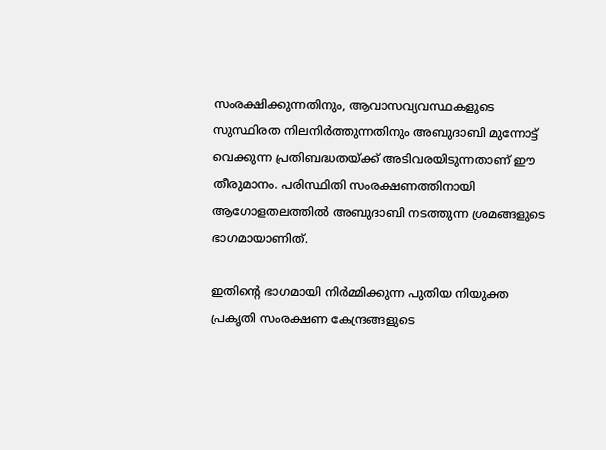സംരക്ഷിക്കുന്നതിനും, ആവാസവ്യവസ്ഥകളുടെ സുസ്ഥിരത നിലനിർത്തുന്നതിനും അബുദാബി മുന്നോട്ട് വെക്കുന്ന പ്രതിബദ്ധതയ്ക്ക് അടിവരയിടുന്നതാണ് ഈ തീരുമാനം. പരിസ്ഥിതി സംരക്ഷണത്തിനായി ആഗോളതലത്തിൽ അബുദാബി നടത്തുന്ന ശ്രമങ്ങളുടെ ഭാഗമായാണിത്.

ഇതിന്റെ ഭാഗമായി നിർമ്മിക്കുന്ന പുതിയ നിയുക്ത പ്രകൃതി സംരക്ഷണ കേന്ദ്രങ്ങളുടെ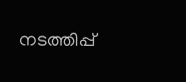നടത്തിപ്പ്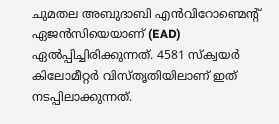ചുമതല അബുദാബി എൻവിറോണ്മെന്റ് ഏജൻസിയെയാണ് (EAD) ഏൽപ്പിച്ചിരിക്കുന്നത്. 4581 സ്‌ക്വയർ കിലോമീറ്റർ വിസ്തൃതിയിലാണ് ഇത് നടപ്പിലാക്കുന്നത്.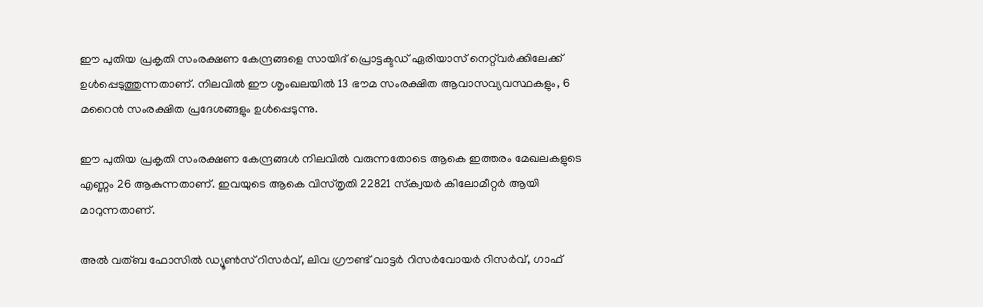ഈ പുതിയ പ്രകൃതി സംരക്ഷണ കേന്ദ്രങ്ങളെ സായിദ് പ്രൊട്ടക്ടഡ് ഏരിയാസ് നെറ്റ്‌വർക്കിലേക്ക് ഉൾപ്പെടുത്തുന്നതാണ്. നിലവിൽ ഈ ശൃംഖലയിൽ 13 ഭൗമ സംരക്ഷിത ആവാസവ്യവസ്ഥകളും, 6 മറൈൻ സംരക്ഷിത പ്രദേശങ്ങളും ഉൾപ്പെടുന്നു.

ഈ പുതിയ പ്രകൃതി സംരക്ഷണ കേന്ദ്രങ്ങൾ നിലവിൽ വരുന്നതോടെ ആകെ ഇത്തരം മേഖലകളുടെ എണ്ണം 26 ആകുന്നതാണ്. ഇവയുടെ ആകെ വിസ്തൃതി 22821 സ്‌ക്വയർ കിലോമീറ്റർ ആയി മാറുന്നതാണ്.

അൽ വത്ബ ഫോസിൽ ഡ്യൂൺസ് റിസർവ്, ലിവ ഗ്രൗണ്ട് വാട്ടർ റിസർവോയർ റിസർവ്, ഗാഫ്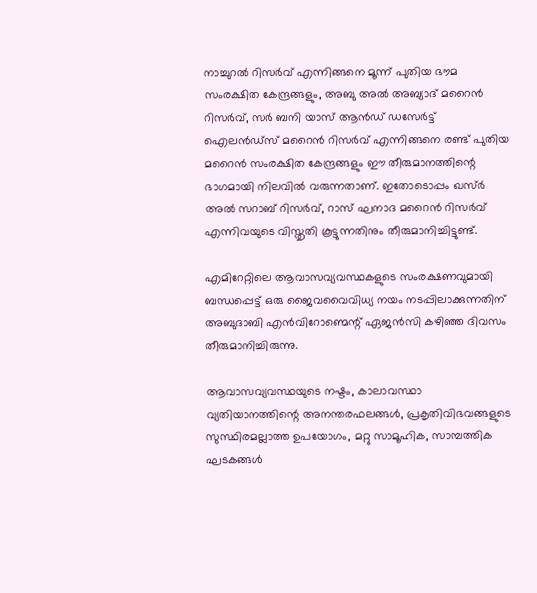നാച്ചുറൽ റിസർവ് എന്നിങ്ങനെ മൂന്ന് പുതിയ ഭൗമ സംരക്ഷിത കേന്ദ്രങ്ങളും, അബു അൽ അബ്യാദ് മറൈൻ റിസർവ്, സർ ബനി യാസ് ആൻഡ് ഡസേർട്ട് ഐലൻഡ്‌സ് മറൈൻ റിസർവ് എന്നിങ്ങനെ രണ്ട് പുതിയ മറൈൻ സംരക്ഷിത കേന്ദ്രങ്ങളും ഈ തീരുമാനത്തിന്റെ ഭാഗമായി നിലവിൽ വരുന്നതാണ്. ഇതോടൊപ്പം ഖസ്ർ അൽ സറാബ് റിസർവ്, റാസ്‌ ഘനാദ മറൈൻ റിസർവ് എന്നിവയുടെ വിസ്തൃതി കൂട്ടുന്നതിനും തീരുമാനിച്ചിട്ടുണ്ട്.

എമിറേറ്റിലെ ആവാസവ്യവസ്ഥകളുടെ സംരക്ഷണവുമായി ബന്ധപ്പെട്ട് ഒരു ജൈവവൈവിധ്യ നയം നടപ്പിലാക്കുന്നതിന് അബുദാബി എൻവിറോണ്മെന്റ് ഏജൻസി കഴിഞ്ഞ ദിവസം തീരുമാനിച്ചിരുന്നു.

ആവാസവ്യവസ്ഥയുടെ നഷ്ടം, കാലാവസ്ഥാ വ്യതിയാനത്തിന്റെ അനന്തരഫലങ്ങൾ, പ്രകൃതിവിഭവങ്ങളുടെ സുസ്ഥിരമല്ലാത്ത ഉപയോഗം, മറ്റു സാമൂഹിക, സാമ്പത്തിക ഘടകങ്ങൾ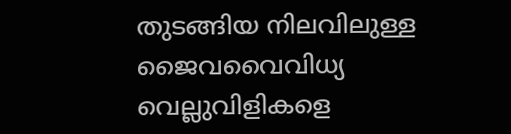തുടങ്ങിയ നിലവിലുള്ള ജൈവവൈവിധ്യ വെല്ലുവിളികളെ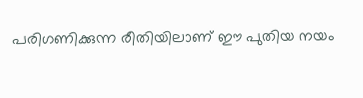പരിഗണിക്കുന്ന രീതിയിലാണ് ഈ പുതിയ നയം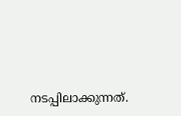നടപ്പിലാക്കുന്നത്.